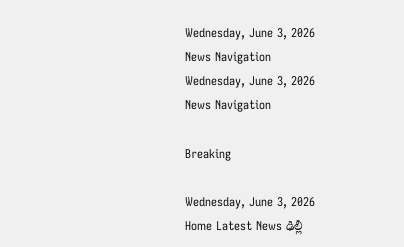Wednesday, June 3, 2026
News Navigation
Wednesday, June 3, 2026
News Navigation

Breaking

Wednesday, June 3, 2026
Home Latest News ఢిల్లీ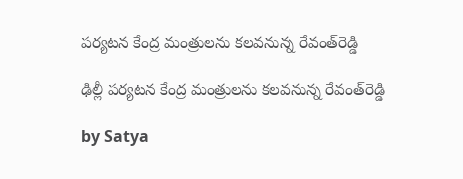పర్యటన కేంద్ర మంత్రులను కలవనున్న రేవంత్‌రెడ్డి

ఢిల్లీ పర్యటన కేంద్ర మంత్రులను కలవనున్న రేవంత్‌రెడ్డి

by Satya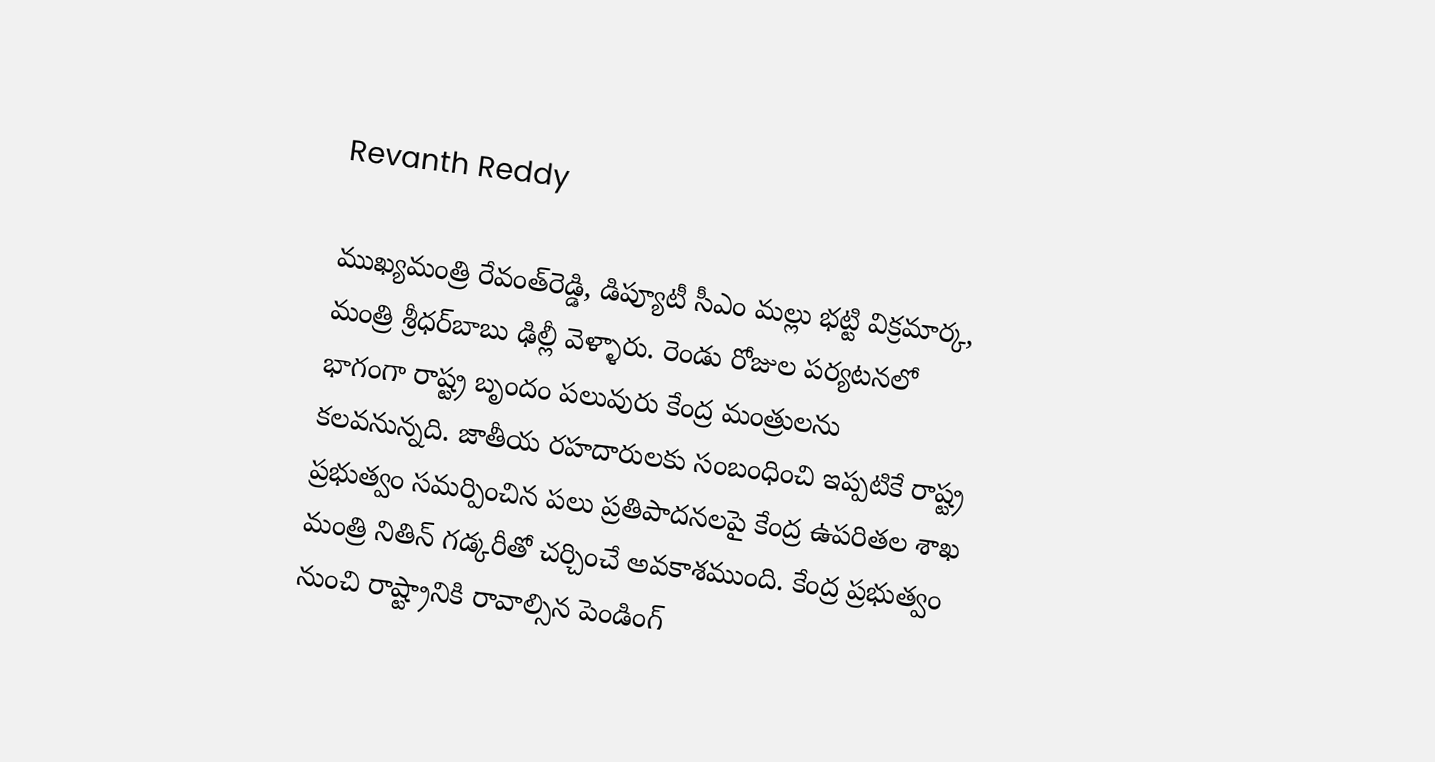Revanth Reddy

ముఖ్యమంత్రి రేవంత్‌రెడ్డి, డిప్యూటీ సీఎం మల్లు భట్టి విక్రమార్క, మంత్రి శ్రీధర్‌బాబు ఢిల్లీ వెళ్ళారు. రెండు రోజుల పర్యటనలో భాగంగా రాష్ట్ర బృందం పలువురు కేంద్ర మంత్రులను కలవనున్నది. జాతీయ రహదారులకు సంబంధించి ఇప్పటికే రాష్ట్ర ప్రభుత్వం సమర్పించిన పలు ప్రతిపాదనలపై కేంద్ర ఉపరితల శాఖ మంత్రి నితిన్ గడ్కరీతో చర్చించే అవకాశముంది. కేంద్ర ప్రభుత్వం నుంచి రాష్ట్రానికి రావాల్సిన పెండింగ్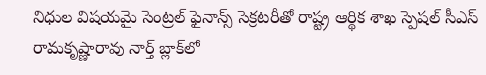నిధుల విషయమై సెంట్రల్ ఫైనాన్స్ సెక్రటరీతో రాష్ట్ర ఆర్థిక శాఖ స్పెషల్ సీఎస్ రామకృష్ణారావు నార్త్ బ్లాక్‌లో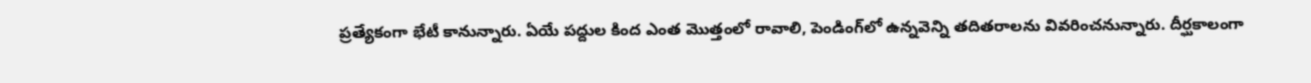ప్రత్యేకంగా భేటీ కానున్నారు. ఏయే పద్దుల కింద ఎంత మొత్తంలో రావాలి, పెండింగ్‌లో ఉన్నవెన్ని తదితరాలను వివరించనున్నారు. దీర్ఘకాలంగా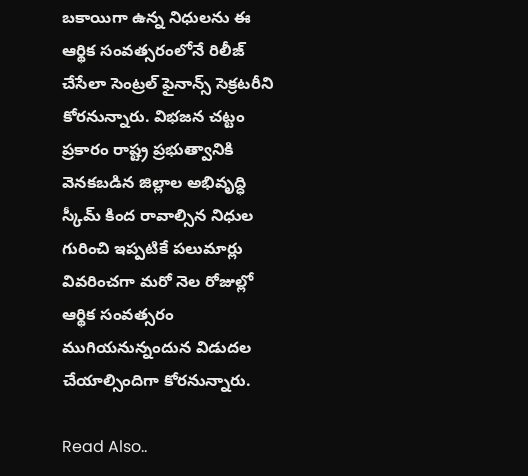బకాయిగా ఉన్న నిధులను ఈ ఆర్థిక సంవత్సరంలోనే రిలీజ్ చేసేలా సెంట్రల్ ఫైనాన్స్ సెక్రటరీని కోరనున్నారు. విభజన చట్టం ప్రకారం రాష్ట్ర ప్రభుత్వానికి వెనకబడిన జిల్లాల అభివృద్ధి స్కీమ్ కింద రావాల్సిన నిధుల గురించి ఇప్పటికే పలుమార్లు వివరించగా మరో నెల రోజుల్లో ఆర్థిక సంవత్సరం ముగియనున్నందున విడుదల చేయాల్సిందిగా కోరనున్నారు.

Read Also..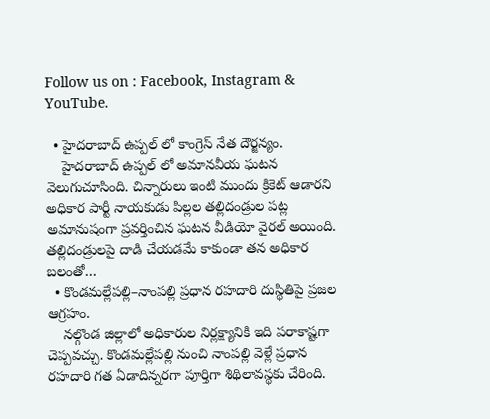Follow us on : Facebook, Instagram & YouTube.

  • హైదరాబాద్ ఉప్పల్ లో కాంగ్రెస్ నేత దౌర్జన్యం.
    హైదరాబాద్ ఉప్పల్ లో అమానవీయ ఘటన వెలుగుచూసింది. చిన్నారులు ఇంటి ముందు క్రికెట్ ఆడారని అధికార పార్టీ నాయకుడు పిల్లల తల్లిదండ్రుల పట్ల అమానుషంగా ప్రవర్తించిన ఘటన వీడియో వైరల్ అయింది. తల్లిదండ్రులపై దాడి చేయడమే కాకుండా తన అధికార బలంతో…
  • కొండమల్లేపల్లి–నాంపల్లి ప్రధాన రహదారి దుస్థితిపై ప్రజల ఆగ్రహం.
    నల్గొండ జిల్లాలో అధికారుల నిర్లక్ష్యానికి ఇది పరాకాష్టగా చెప్పవచ్చు. కొండమల్లేపల్లి నుంచి నాంపల్లి వెళ్లే ప్రధాన రహదారి గత ఏడాదిన్నరగా పూర్తిగా శిథిలావస్థకు చేరింది.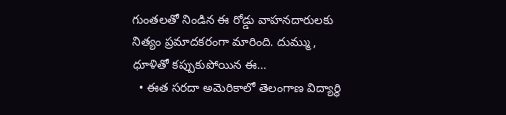గుంతలతో నిండిన ఈ రోడ్డు వాహనదారులకు నిత్యం ప్రమాదకరంగా మారింది. దుమ్ము, ధూళితో కప్పుకుపోయిన ఈ…
  • ఈత సరదా అమెరికాలో తెలంగాణ విద్యార్థి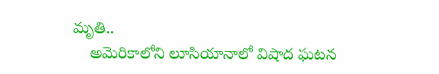మృతి..
    అమెరికాలోని లూసియానాలో విషాద ఘటన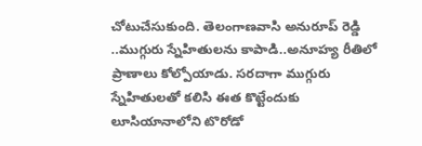చోటుచేసుకుంది. తెలంగాణవాసి అనురూప్‌ రెడ్డి ..ముగ్గురు స్నేహితులను కాపాడి..అనూహ్య రీతిలో ప్రాణాలు కోల్పోయాడు. సరదాగా ముగ్గురు స్నేహితులతో కలిసి ఈత కొట్టేందుకు లూసియానాలోని టొరోడో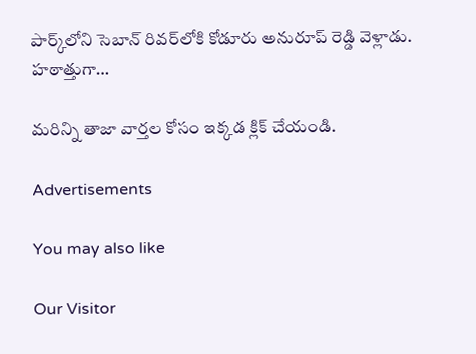పార్క్‌లోని సెబాన్ రివర్‌లోకి కోడూరు అనురూప్ రెడ్డి వెళ్లాడు. హఠాత్తుగా…

మరిన్ని తాజా వార్తల కోసం ఇక్కడ క్లిక్ చేయండి.

Advertisements

You may also like

Our Visitor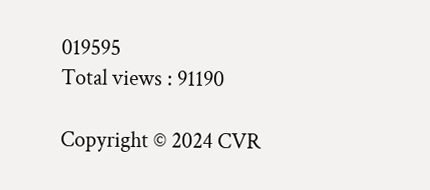019595
Total views : 91190

Copyright © 2024 CVR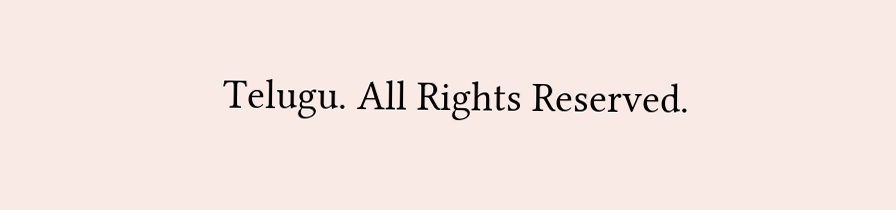Telugu. All Rights Reserved.